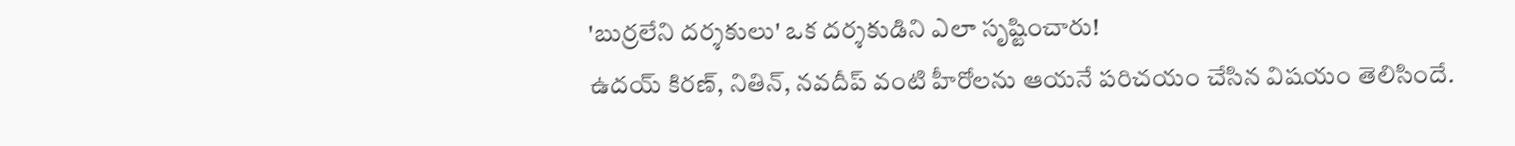'బుర్రలేని దర్శకులు' ఒక దర్శకుడిని ఎలా సృష్టించారు!
ఉదయ్ కిరణ్, నితిన్, నవదీప్ వంటి హీరోలను ఆయనే పరిచయం చేసిన విషయం తెలిసిందే.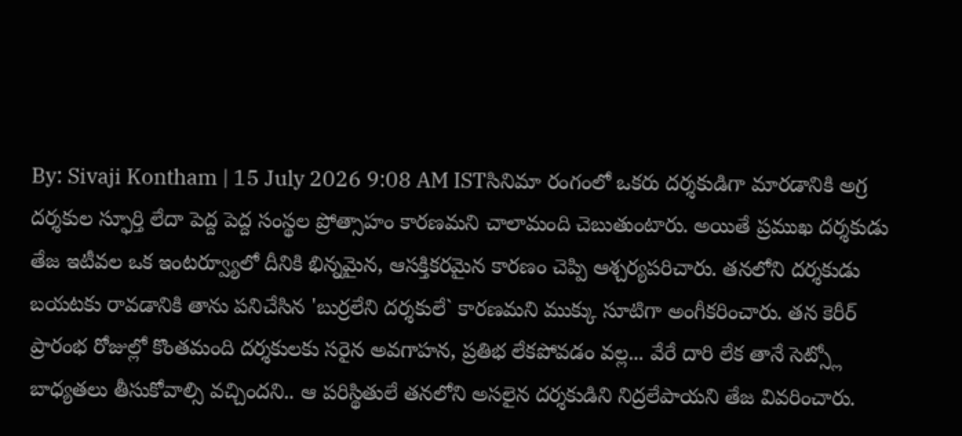By: Sivaji Kontham | 15 July 2026 9:08 AM ISTసినిమా రంగంలో ఒకరు దర్శకుడిగా మారడానికి అగ్ర దర్శకుల స్ఫూర్తి లేదా పెద్ద పెద్ద సంస్థల ప్రోత్సాహం కారణమని చాలామంది చెబుతుంటారు. అయితే ప్రముఖ దర్శకుడు తేజ ఇటీవల ఒక ఇంటర్వ్యూలో దీనికి భిన్నమైన, ఆసక్తికరమైన కారణం చెప్పి ఆశ్చర్యపరిచారు. తనలోని దర్శకుడు బయటకు రావడానికి తాను పనిచేసిన 'బుర్రలేని దర్శకులే` కారణమని ముక్కు సూటిగా అంగీకరించారు. తన కెరీర్ ప్రారంభ రోజుల్లో కొంతమంది దర్శకులకు సరైన అవగాహన, ప్రతిభ లేకపోవడం వల్ల... వేరే దారి లేక తానే సెట్స్లో బాధ్యతలు తీసుకోవాల్సి వచ్చిందని.. ఆ పరిస్థితులే తనలోని అసలైన దర్శకుడిని నిద్రలేపాయని తేజ వివరించారు.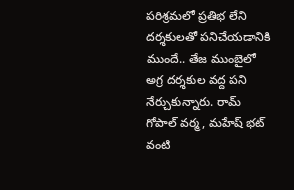పరిశ్రమలో ప్రతిభ లేని దర్శకులతో పనిచేయడానికి ముందే.. తేజ ముంబైలో అగ్ర దర్శకుల వద్ద పని నేర్చుకున్నారు. రామ్ గోపాల్ వర్మ, మహేష్ భట్ వంటి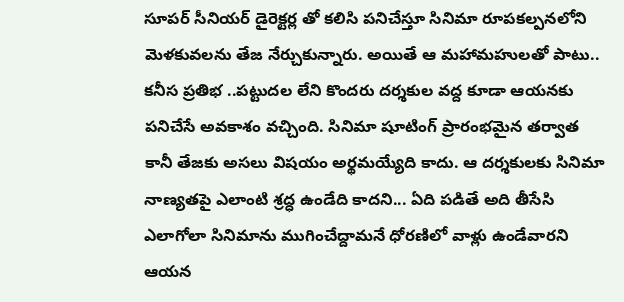సూపర్ సీనియర్ డైరెక్టర్ల తో కలిసి పనిచేస్తూ సినిమా రూపకల్పనలోని మెళకువలను తేజ నేర్చుకున్నారు. అయితే ఆ మహామహులతో పాటు.. కనీస ప్రతిభ ..పట్టుదల లేని కొందరు దర్శకుల వద్ద కూడా ఆయనకు పనిచేసే అవకాశం వచ్చింది. సినిమా షూటింగ్ ప్రారంభమైన తర్వాత కానీ తేజకు అసలు విషయం అర్థమయ్యేది కాదు. ఆ దర్శకులకు సినిమా నాణ్యతపై ఎలాంటి శ్రద్ధ ఉండేది కాదని... ఏది పడితే అది తీసేసి ఎలాగోలా సినిమాను ముగించేద్దామనే ధోరణిలో వాళ్లు ఉండేవారని ఆయన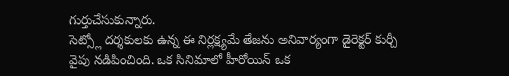గుర్తుచేసుకున్నారు.
సెట్స్లో దర్శకులకు ఉన్న ఈ నిర్లక్ష్యమే తేజను అనివార్యంగా డైరెక్టర్ కుర్చీ వైపు నడిపించింది. ఒక సినిమాలో హీరోయిన్ ఒక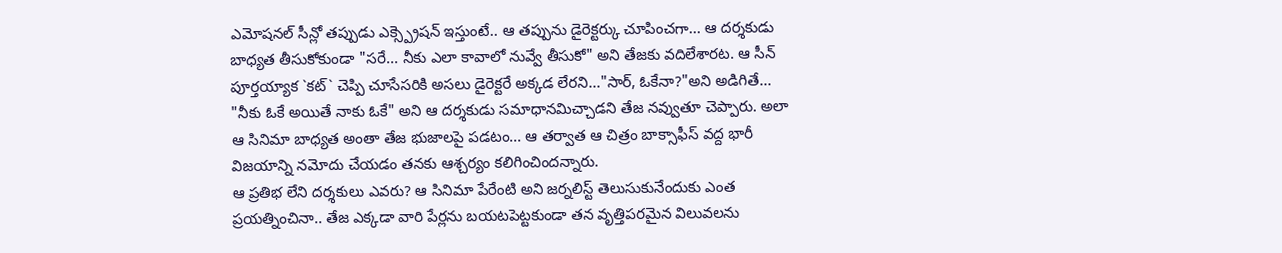ఎమోషనల్ సీన్లో తప్పుడు ఎక్స్ప్రెషన్ ఇస్తుంటే.. ఆ తప్పును డైరెక్టర్కు చూపించగా... ఆ దర్శకుడు బాధ్యత తీసుకోకుండా "సరే... నీకు ఎలా కావాలో నువ్వే తీసుకో" అని తేజకు వదిలేశారట. ఆ సీన్ పూర్తయ్యాక `కట్` చెప్పి చూసేసరికి అసలు డైరెక్టరే అక్కడ లేరని..."సార్, ఓకేనా?"అని అడిగితే... "నీకు ఓకే అయితే నాకు ఓకే" అని ఆ దర్శకుడు సమాధానమిచ్చాడని తేజ నవ్వుతూ చెప్పారు. అలా ఆ సినిమా బాధ్యత అంతా తేజ భుజాలపై పడటం... ఆ తర్వాత ఆ చిత్రం బాక్సాఫీస్ వద్ద భారీ విజయాన్ని నమోదు చేయడం తనకు ఆశ్చర్యం కలిగించిందన్నారు.
ఆ ప్రతిభ లేని దర్శకులు ఎవరు? ఆ సినిమా పేరేంటి అని జర్నలిస్ట్ తెలుసుకునేందుకు ఎంత ప్రయత్నించినా.. తేజ ఎక్కడా వారి పేర్లను బయటపెట్టకుండా తన వృత్తిపరమైన విలువలను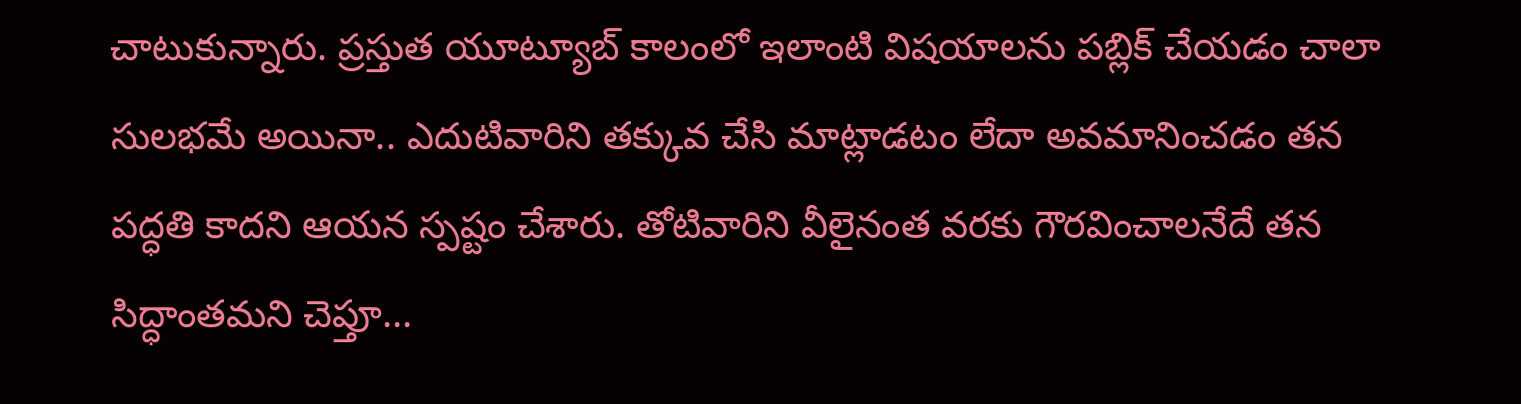చాటుకున్నారు. ప్రస్తుత యూట్యూబ్ కాలంలో ఇలాంటి విషయాలను పబ్లిక్ చేయడం చాలా సులభమే అయినా.. ఎదుటివారిని తక్కువ చేసి మాట్లాడటం లేదా అవమానించడం తన పద్ధతి కాదని ఆయన స్పష్టం చేశారు. తోటివారిని వీలైనంత వరకు గౌరవించాలనేదే తన సిద్ధాంతమని చెప్తూ...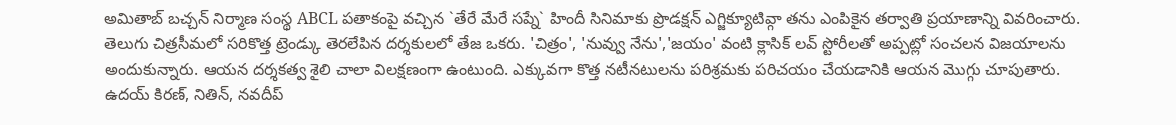అమితాబ్ బచ్చన్ నిర్మాణ సంస్థ ABCL పతాకంపై వచ్చిన `తేరే మేరే సప్నే` హిందీ సినిమాకు ప్రొడక్షన్ ఎగ్జిక్యూటివ్గా తను ఎంపికైన తర్వాతి ప్రయాణాన్ని వివరించారు.
తెలుగు చిత్రసీమలో సరికొత్త ట్రెండ్కు తెరలేపిన దర్శకులలో తేజ ఒకరు. 'చిత్రం', 'నువ్వు నేను','జయం' వంటి క్లాసిక్ లవ్ స్టోరీలతో అప్పట్లో సంచలన విజయాలను అందుకున్నారు. ఆయన దర్శకత్వ శైలి చాలా విలక్షణంగా ఉంటుంది. ఎక్కువగా కొత్త నటీనటులను పరిశ్రమకు పరిచయం చేయడానికి ఆయన మొగ్గు చూపుతారు. ఉదయ్ కిరణ్, నితిన్, నవదీప్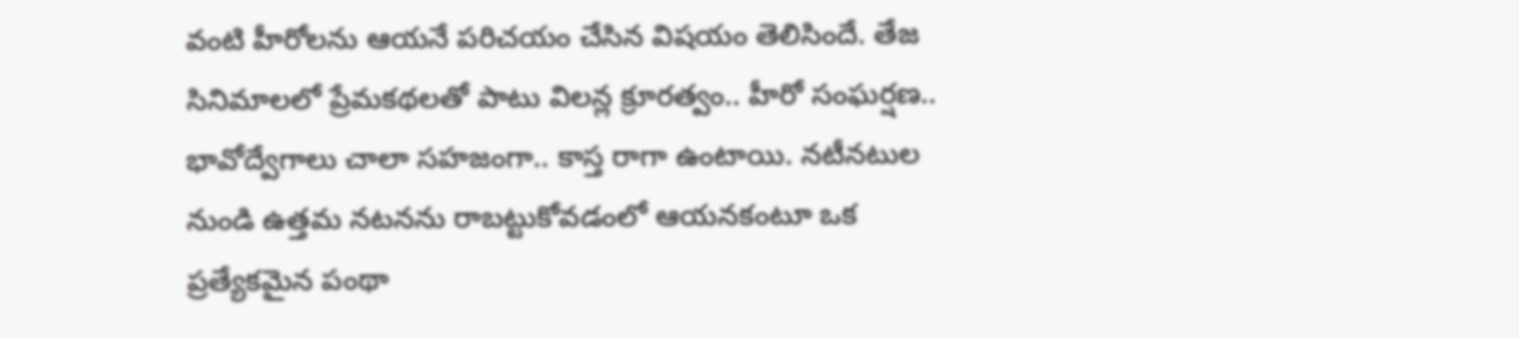వంటి హీరోలను ఆయనే పరిచయం చేసిన విషయం తెలిసిందే. తేజ సినిమాలలో ప్రేమకథలతో పాటు విలన్ల క్రూరత్వం.. హీరో సంఘర్షణ.. భావోద్వేగాలు చాలా సహజంగా.. కాస్త రాగా ఉంటాయి. నటీనటుల నుండి ఉత్తమ నటనను రాబట్టుకోవడంలో ఆయనకంటూ ఒక ప్రత్యేకమైన పంథా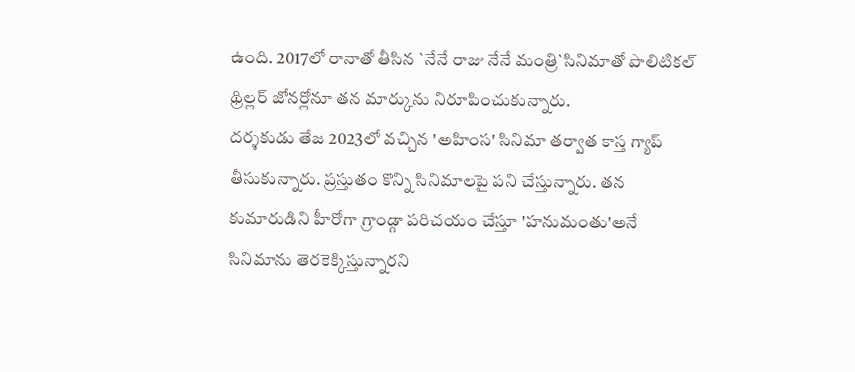ఉంది. 2017లో రానాతో తీసిన `నేనే రాజు నేనే మంత్రి`సినిమాతో పొలిటికల్ థ్రిల్లర్ జోనర్లోనూ తన మార్కును నిరూపించుకున్నారు.
దర్శకుడు తేజ 2023లో వచ్చిన 'అహింస' సినిమా తర్వాత కాస్త గ్యాప్ తీసుకున్నారు. ప్రస్తుతం కొన్ని సినిమాలపై పని చేస్తున్నారు. తన కుమారుడిని హీరోగా గ్రాండ్గా పరిచయం చేస్తూ 'హనుమంతు'అనే సినిమాను తెరకెక్కిస్తున్నారని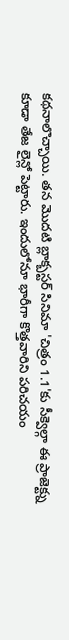కథనాలొచ్చాయి. తన మొదటి బ్లాక్బస్టర్ సినిమా 'చిత్రం 1.1'కు సీక్వెల్గా ఈ ప్రాజెక్ట్ను కూడా తేజ లైన్లో పెట్టారు. ఇందులోనూ భారీగా కొత్తవారిని పరిచయం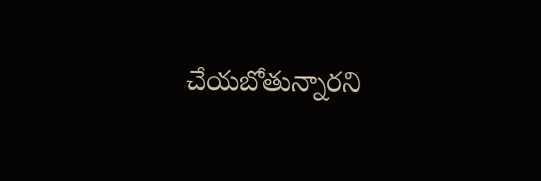చేయబోతున్నారని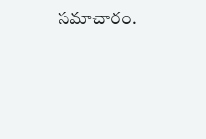సమాచారం.